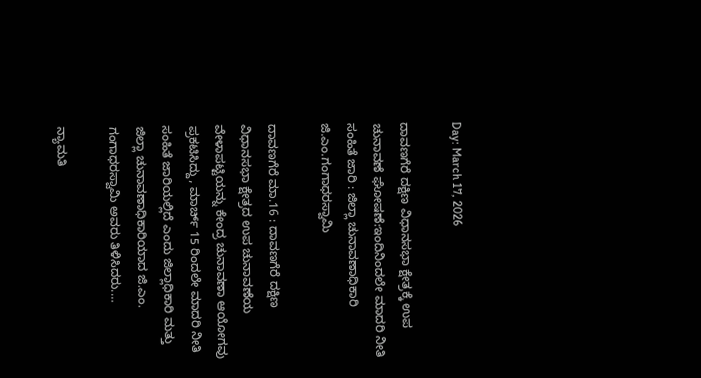Day: March 17, 2026

ದಾವಣಗೆರೆ ದಕ್ಷಿಣ ವಿಧಾನಸಭಾ ಕ್ಷೇತ್ರಕ್ಕೆ ಉಪ ಚುನಾವಣೆ ಘೋಷಣೆ:ಇಂದಿನಿಂದಲೇ ಮಾದರಿ ನೀತಿ ಸಂಹಿತೆ ಜಾರಿ : ಜಿಲ್ಲಾ ಚುನಾವಣಾಧಿಕಾರಿ ಜಿ.ಎಂ.ಗಂಗಾಧರಸ್ವಾಮಿ

ದಾವಣಗೆರೆ ಮಾ.16 : ದಾವಣಗೆರೆ ದಕ್ಷಿಣ ವಿಧಾನಸಭಾ ಕ್ಷೇತ್ರದ ಉಪ ಚುನಾವಣೆಯ ವೇಳಾಪಟ್ಟಿಯನ್ನು ಕೇಂದ್ರ ಚುನಾವಣಾ ಆಯೋಗವು ಪ್ರಕಟಿಸಿದ್ದು, ಮಾರ್ಚ್ 15 ರಿಂದಲೇ ಮಾದರಿ ನೀತಿ ಸಂಹಿತೆ ಜಾರಿಯಲ್ಲಿದೆ ಎಂದು ಜಿಲ್ಲಾಧಿಕಾರಿ ಮತ್ತು ಜಿಲ್ಲಾ ಚುನಾವಣಾಧಿಕಾರಿಯಾದ ಜಿ.ಎಂ. ಗಂಗಾಧರಸ್ವಾಮಿ ಅವರು ತಿಳಿಸಿದರು.…

ನ್ಯಾಮತಿ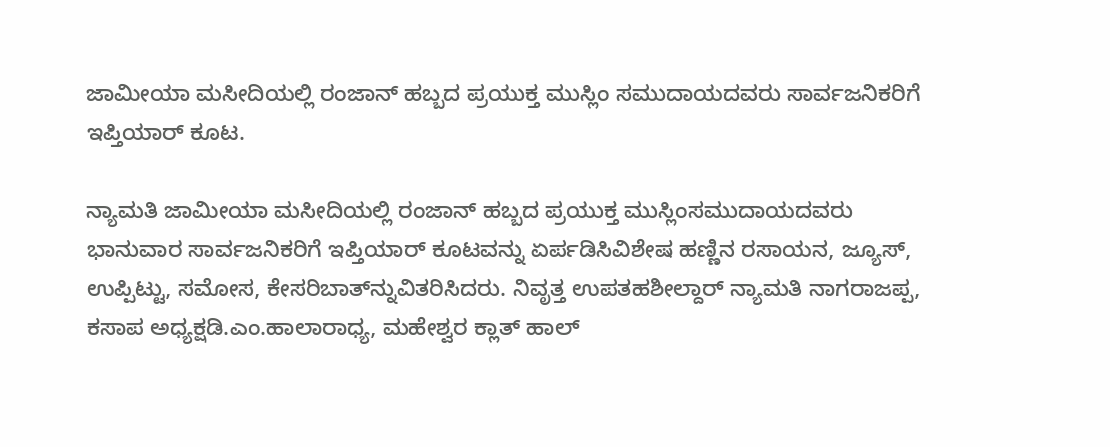ಜಾಮೀಯಾ ಮಸೀದಿಯಲ್ಲಿ ರಂಜಾನ್ ಹಬ್ಬದ ಪ್ರಯುಕ್ತ ಮುಸ್ಲಿಂ ಸಮುದಾಯದವರು ಸಾರ್ವಜನಿಕರಿಗೆ ಇಪ್ತಿಯಾರ್ ಕೂಟ.

ನ್ಯಾಮತಿ ಜಾಮೀಯಾ ಮಸೀದಿಯಲ್ಲಿ ರಂಜಾನ್ ಹಬ್ಬದ ಪ್ರಯುಕ್ತ ಮುಸ್ಲಿಂಸಮುದಾಯದವರು ಭಾನುವಾರ ಸಾರ್ವಜನಿಕರಿಗೆ ಇಪ್ತಿಯಾರ್ ಕೂಟವನ್ನು ಏರ್ಪಡಿಸಿವಿಶೇಷ ಹಣ್ಣಿನ ರಸಾಯನ, ಜ್ಯೂಸ್, ಉಪ್ಪಿಟ್ಟು, ಸಮೋಸ, ಕೇಸರಿಬಾತ್‍ನ್ನುವಿತರಿಸಿದರು. ನಿವೃತ್ತ ಉಪತಹಶೀಲ್ದಾರ್ ನ್ಯಾಮತಿ ನಾಗರಾಜಪ್ಪ, ಕಸಾಪ ಅಧ್ಯಕ್ಷಡಿ.ಎಂ.ಹಾಲಾರಾಧ್ಯ, ಮಹೇಶ್ವರ ಕ್ಲಾತ್ ಹಾಲ್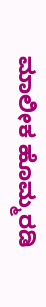ಮಾಲೀಕ ಹೊಮ್ಮರಡಿ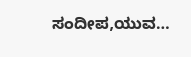ಸಂದೀಪ,ಯುವ…